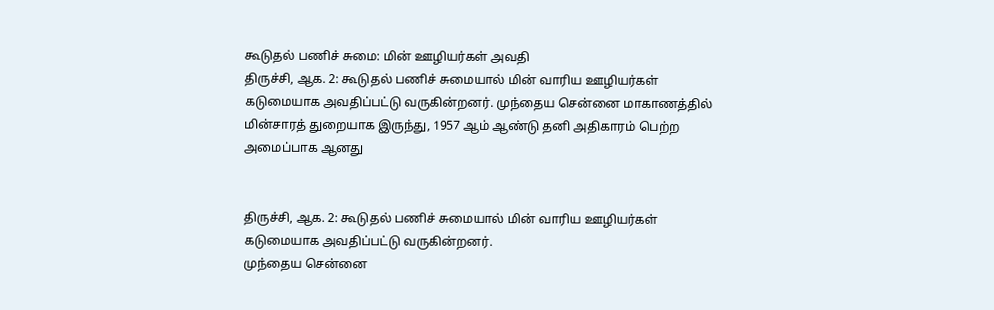கூடுதல் பணிச் சுமை: மின் ஊழியர்கள் அவதி
திருச்சி, ஆக. 2: கூடுதல் பணிச் சுமையால் மின் வாரிய ஊழியர்கள் கடுமையாக அவதிப்பட்டு வருகின்றனர். முந்தைய சென்னை மாகாணத்தில் மின்சாரத் துறையாக இருந்து, 1957 ஆம் ஆண்டு தனி அதிகாரம் பெற்ற அமைப்பாக ஆனது


திருச்சி, ஆக. 2: கூடுதல் பணிச் சுமையால் மின் வாரிய ஊழியர்கள் கடுமையாக அவதிப்பட்டு வருகின்றனர்.
முந்தைய சென்னை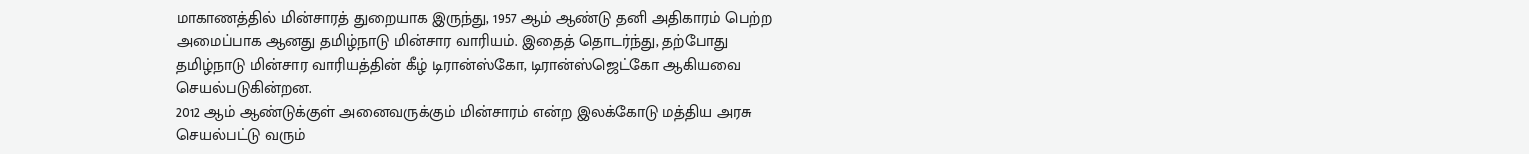மாகாணத்தில் மின்சாரத் துறையாக இருந்து, 1957 ஆம் ஆண்டு தனி அதிகாரம் பெற்ற அமைப்பாக ஆனது தமிழ்நாடு மின்சார வாரியம். இதைத் தொடர்ந்து, தற்போது தமிழ்நாடு மின்சார வாரியத்தின் கீழ் டிரான்ஸ்கோ, டிரான்ஸ்ஜெட்கோ ஆகியவை செயல்படுகின்றன.
2012 ஆம் ஆண்டுக்குள் அனைவருக்கும் மின்சாரம் என்ற இலக்கோடு மத்திய அரசு செயல்பட்டு வரும்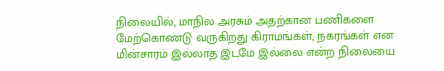நிலையில், மாநில அரசும் அதற்கான பணிகளை மேற்கொண்டு வருகிறது கிராமங்கள், நகரங்கள் என மின்சாரம் இல்லாத இடமே இல்லை என்ற நிலையை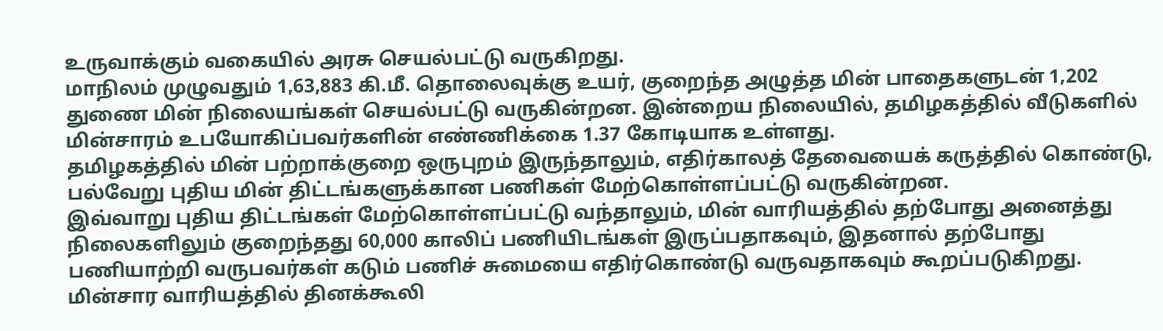உருவாக்கும் வகையில் அரசு செயல்பட்டு வருகிறது.
மாநிலம் முழுவதும் 1,63,883 கி.மீ. தொலைவுக்கு உயர், குறைந்த அழுத்த மின் பாதைகளுடன் 1,202 துணை மின் நிலையங்கள் செயல்பட்டு வருகின்றன. இன்றைய நிலையில், தமிழகத்தில் வீடுகளில் மின்சாரம் உபயோகிப்பவர்களின் எண்ணிக்கை 1.37 கோடியாக உள்ளது.
தமிழகத்தில் மின் பற்றாக்குறை ஒருபுறம் இருந்தாலும், எதிர்காலத் தேவையைக் கருத்தில் கொண்டு, பல்வேறு புதிய மின் திட்டங்களுக்கான பணிகள் மேற்கொள்ளப்பட்டு வருகின்றன.
இவ்வாறு புதிய திட்டங்கள் மேற்கொள்ளப்பட்டு வந்தாலும், மின் வாரியத்தில் தற்போது அனைத்து நிலைகளிலும் குறைந்தது 60,000 காலிப் பணியிடங்கள் இருப்பதாகவும், இதனால் தற்போது பணியாற்றி வருபவர்கள் கடும் பணிச் சுமையை எதிர்கொண்டு வருவதாகவும் கூறப்படுகிறது.
மின்சார வாரியத்தில் தினக்கூலி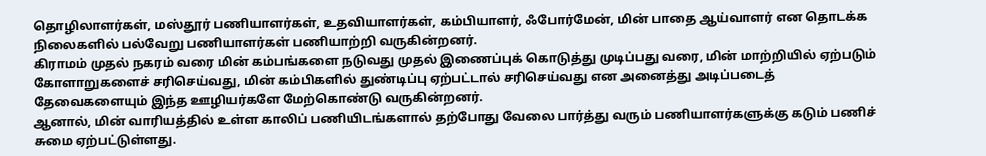தொழிலாளர்கள், மஸ்தூர் பணியாளர்கள், உதவியாளர்கள், கம்பியாளர், ஃபோர்மேன், மின் பாதை ஆய்வாளர் என தொடக்க நிலைகளில் பல்வேறு பணியாளர்கள் பணியாற்றி வருகின்றனர்.
கிராமம் முதல் நகரம் வரை மின் கம்பங்களை நடுவது முதல் இணைப்புக் கொடுத்து முடிப்பது வரை, மின் மாற்றியில் ஏற்படும் கோளாறுகளைச் சரிசெய்வது, மின் கம்பிகளில் துண்டிப்பு ஏற்பட்டால் சரிசெய்வது என அனைத்து அடிப்படைத் தேவைகளையும் இந்த ஊழியர்களே மேற்கொண்டு வருகின்றனர்.
ஆனால், மின் வாரியத்தில் உள்ள காலிப் பணியிடங்களால் தற்போது வேலை பார்த்து வரும் பணியாளர்களுக்கு கடும் பணிச் சுமை ஏற்பட்டுள்ளது.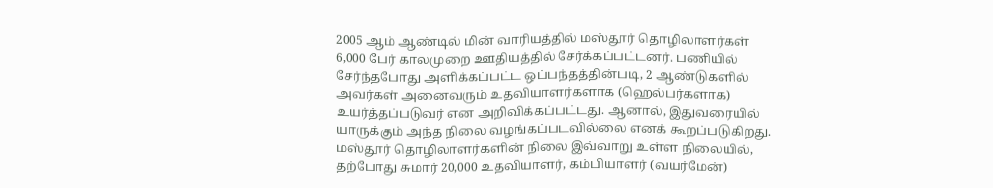2005 ஆம் ஆண்டில் மின் வாரியத்தில் மஸ்தூர் தொழிலாளர்கள் 6,000 பேர் காலமுறை ஊதியத்தில் சேர்க்கப்பட்டனர். பணியில் சேர்ந்தபோது அளிக்கப்பட்ட ஒப்பந்தத்தின்படி, 2 ஆண்டுகளில் அவர்கள் அனைவரும் உதவியாளர்களாக (ஹெல்பர்களாக) உயர்த்தப்படுவர் என அறிவிக்கப்பட்டது. ஆனால், இதுவரையில் யாருக்கும் அந்த நிலை வழங்கப்படவில்லை எனக் கூறப்படுகிறது.
மஸ்தூர் தொழிலாளர்களின் நிலை இவ்வாறு உள்ள நிலையில், தற்போது சுமார் 20,000 உதவியாளர், கம்பியாளர் (வயர்மேன்)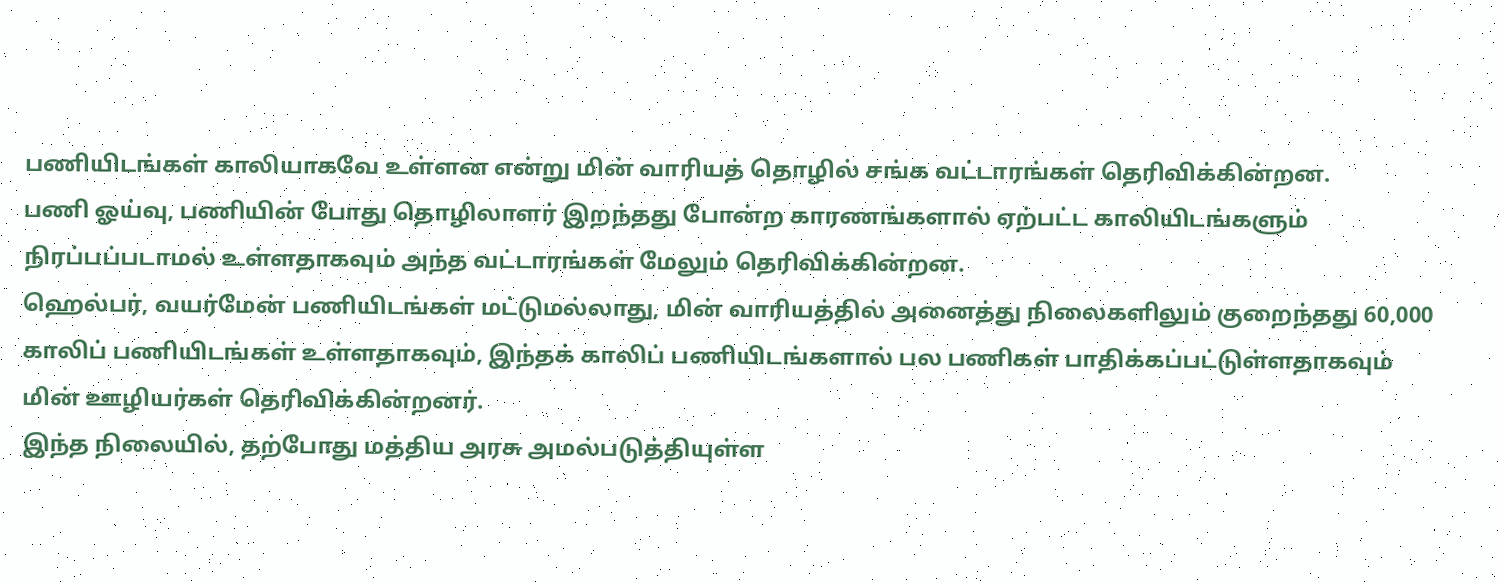பணியிடங்கள் காலியாகவே உள்ளன என்று மின் வாரியத் தொழில் சங்க வட்டாரங்கள் தெரிவிக்கின்றன.
பணி ஓய்வு, பணியின் போது தொழிலாளர் இறந்தது போன்ற காரணங்களால் ஏற்பட்ட காலியிடங்களும் நிரப்பப்படாமல் உள்ளதாகவும் அந்த வட்டாரங்கள் மேலும் தெரிவிக்கின்றன.
ஹெல்பர், வயர்மேன் பணியிடங்கள் மட்டுமல்லாது, மின் வாரியத்தில் அனைத்து நிலைகளிலும் குறைந்தது 60,000 காலிப் பணியிடங்கள் உள்ளதாகவும், இந்தக் காலிப் பணியிடங்களால் பல பணிகள் பாதிக்கப்பட்டுள்ளதாகவும் மின் ஊழியர்கள் தெரிவிக்கின்றனர்.
இந்த நிலையில், தற்போது மத்திய அரசு அமல்படுத்தியுள்ள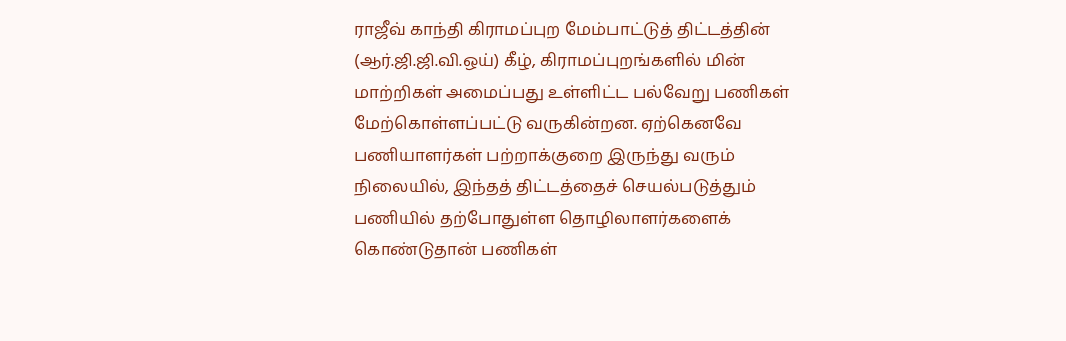ராஜீவ் காந்தி கிராமப்புற மேம்பாட்டுத் திட்டத்தின் (ஆர்.ஜி.ஜி.வி.ஒய்) கீழ், கிராமப்புறங்களில் மின் மாற்றிகள் அமைப்பது உள்ளிட்ட பல்வேறு பணிகள் மேற்கொள்ளப்பட்டு வருகின்றன. ஏற்கெனவே பணியாளர்கள் பற்றாக்குறை இருந்து வரும் நிலையில், இந்தத் திட்டத்தைச் செயல்படுத்தும் பணியில் தற்போதுள்ள தொழிலாளர்களைக் கொண்டுதான் பணிகள்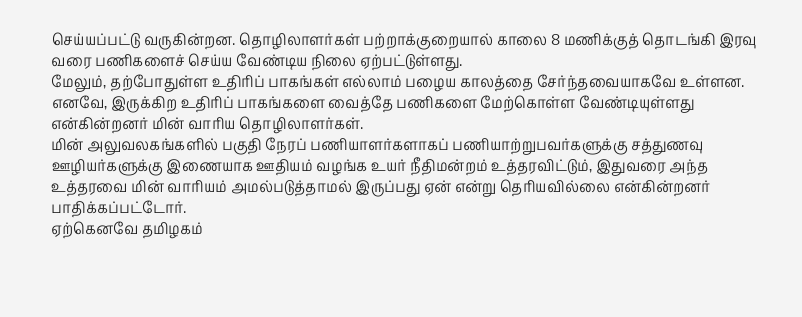செய்யப்பட்டு வருகின்றன. தொழிலாளர்கள் பற்றாக்குறையால் காலை 8 மணிக்குத் தொடங்கி இரவு வரை பணிகளைச் செய்ய வேண்டிய நிலை ஏற்பட்டுள்ளது.
மேலும், தற்போதுள்ள உதிரிப் பாகங்கள் எல்லாம் பழைய காலத்தை சேர்ந்தவையாகவே உள்ளன. எனவே, இருக்கிற உதிரிப் பாகங்களை வைத்தே பணிகளை மேற்கொள்ள வேண்டியுள்ளது என்கின்றனர் மின் வாரிய தொழிலாளர்கள்.
மின் அலுவலகங்களில் பகுதி நேரப் பணியாளர்களாகப் பணியாற்றுபவர்களுக்கு சத்துணவு ஊழியர்களுக்கு இணையாக ஊதியம் வழங்க உயர் நீதிமன்றம் உத்தரவிட்டும், இதுவரை அந்த உத்தரவை மின் வாரியம் அமல்படுத்தாமல் இருப்பது ஏன் என்று தெரியவில்லை என்கின்றனர் பாதிக்கப்பட்டோர்.
ஏற்கெனவே தமிழகம்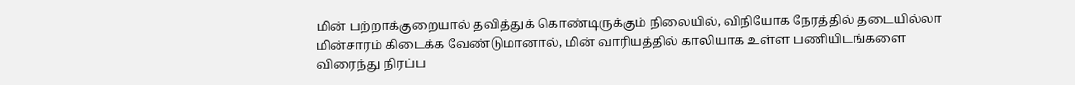மின் பற்றாக்குறையால் தவித்துக் கொண்டிருக்கும் நிலையில், விநியோக நேரத்தில் தடையில்லா மின்சாரம் கிடைக்க வேண்டுமானால், மின் வாரியத்தில் காலியாக உள்ள பணியிடங்களை விரைந்து நிரப்ப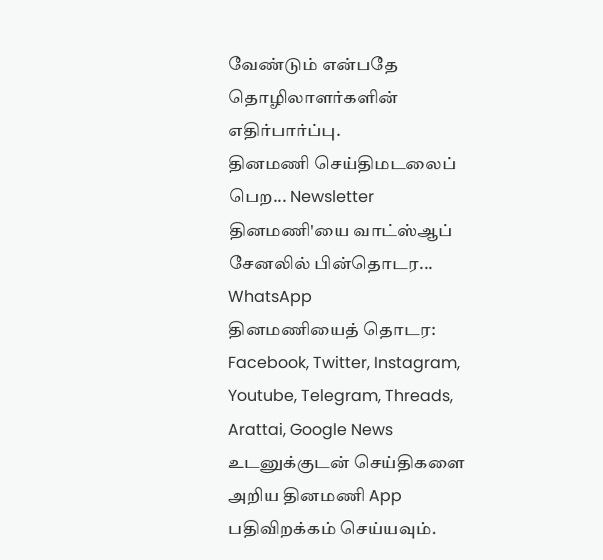வேண்டும் என்பதே தொழிலாளர்களின் எதிர்பார்ப்பு.
தினமணி செய்திமடலைப் பெற... Newsletter
தினமணி'யை வாட்ஸ்ஆப் சேனலில் பின்தொடர... WhatsApp
தினமணியைத் தொடர: Facebook, Twitter, Instagram, Youtube, Telegram, Threads, Arattai, Google News
உடனுக்குடன் செய்திகளை அறிய தினமணி App பதிவிறக்கம் செய்யவும்.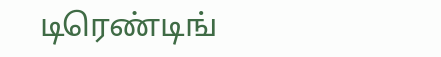டிரெண்டிங்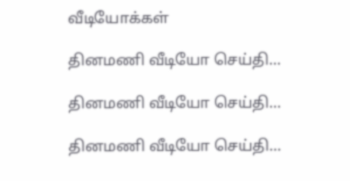வீடியோக்கள்

தினமணி வீடியோ செய்தி...

தினமணி வீடியோ செய்தி...

தினமணி வீடியோ செய்தி...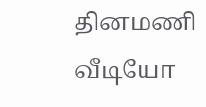தினமணி வீடியோ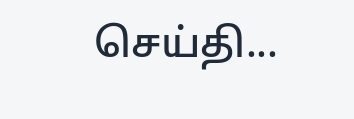செய்தி...